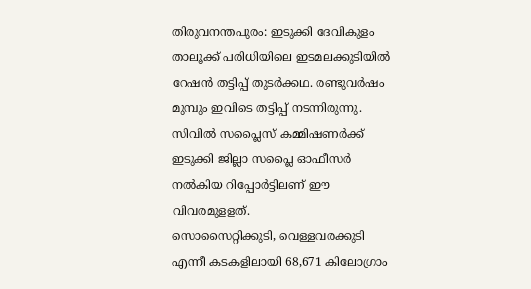തിരുവനന്തപുരം: ഇടുക്കി ദേവികുളം താലൂക്ക് പരിധിയിലെ ഇടമലക്കുടിയിൽ റേഷൻ തട്ടിപ്പ് തുടർക്കഥ. രണ്ടുവർഷം മുമ്പും ഇവിടെ തട്ടിപ്പ് നടന്നിരുന്നു. സിവിൽ സപ്ലൈസ് കമ്മിഷണർക്ക് ഇടുക്കി ജില്ലാ സപ്ലൈ ഓഫീസർ നൽകിയ റിപ്പോർട്ടിലണ് ഈ വിവരമുളളത്.
സൊസൈറ്റിക്കുടി, വെള്ളവരക്കുടി എന്നീ കടകളിലായി 68,671 കിലോഗ്രാം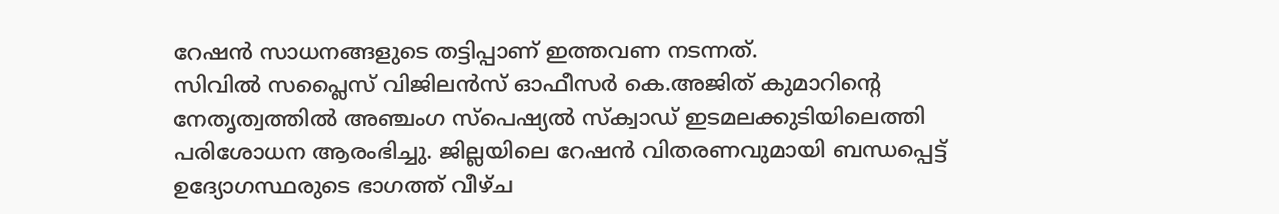റേഷൻ സാധനങ്ങളുടെ തട്ടിപ്പാണ് ഇത്തവണ നടന്നത്.
സിവിൽ സപ്ലൈസ് വിജിലൻസ് ഓഫീസർ കെ.അജിത് കുമാറിന്റെ നേതൃത്വത്തിൽ അഞ്ചംഗ സ്പെഷ്യൽ സ്ക്വാഡ് ഇടമലക്കുടിയിലെത്തി പരിശോധന ആരംഭിച്ചു. ജില്ലയിലെ റേഷൻ വിതരണവുമായി ബന്ധപ്പെട്ട് ഉദ്യോഗസ്ഥരുടെ ഭാഗത്ത് വീഴ്ച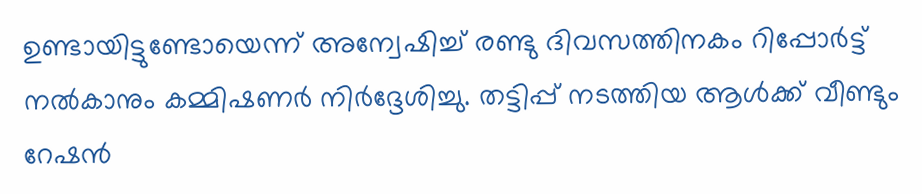ഉണ്ടായിട്ടുണ്ടോയെന്ന് അന്വേഷിച്ച് രണ്ടു ദിവസത്തിനകം റിപ്പോർട്ട് നൽകാനും കമ്മിഷണർ നിർദ്ദേശിച്ചു. തട്ടിപ്പ് നടത്തിയ ആൾക്ക് വീണ്ടും റേഷൻ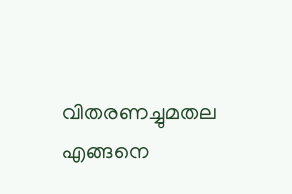വിതരണച്ചുമതല എങ്ങനെ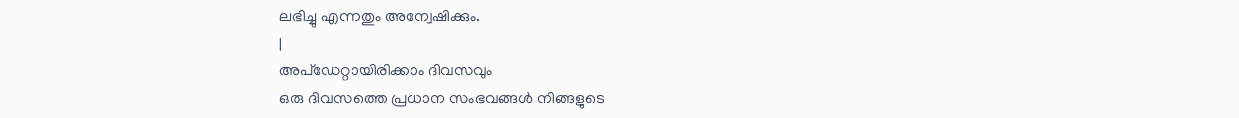ലഭിച്ചു എന്നതും അന്വേഷിക്കും.
|
അപ്ഡേറ്റായിരിക്കാം ദിവസവും
ഒരു ദിവസത്തെ പ്രധാന സംഭവങ്ങൾ നിങ്ങളുടെ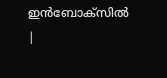ഇൻബോക്സിൽ |